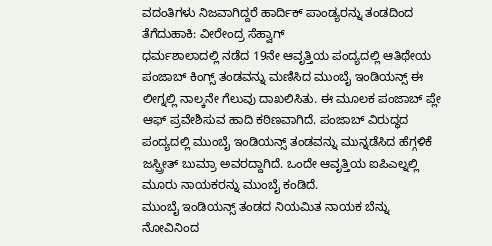ವದಂತಿಗಳು ನಿಜವಾಗಿದ್ದರೆ ಹಾರ್ದಿಕ್ ಪಾಂಡ್ಯರನ್ನು ತಂಡದಿಂದ ತೆಗೆದುಹಾಕಿ: ವೀರೇಂದ್ರ ಸೆಹ್ವಾಗ್
ಧರ್ಮಶಾಲಾದಲ್ಲಿ ನಡೆದ 19ನೇ ಆವೃತ್ತಿಯ ಪಂದ್ಯದಲ್ಲಿ ಆತಿಥೇಯ ಪಂಜಾಬ್ ಕಿಂಗ್ಸ್ ತಂಡವನ್ನು ಮಣಿಸಿದ ಮುಂಬೈ ಇಂಡಿಯನ್ಸ್ ಈ ಲೀಗ್ನಲ್ಲಿ ನಾಲ್ಕನೇ ಗೆಲುವು ದಾಖಲಿಸಿತು. ಈ ಮೂಲಕ ಪಂಜಾಬ್ ಪ್ಲೇ ಆಫ್ ಪ್ರವೇಶಿಸುವ ಹಾದಿ ಕಠಿಣವಾಗಿದೆ. ಪಂಜಾಬ್ ವಿರುದ್ಧದ ಪಂದ್ಯದಲ್ಲಿ ಮುಂಬೈ ಇಂಡಿಯನ್ಸ್ ತಂಡವನ್ನು ಮುನ್ನಡೆಸಿದ ಹೆಗ್ಗಳಿಕೆ ಜಸ್ಪ್ರೀತ್ ಬುಮ್ರಾ ಅವರದ್ದಾಗಿದೆ. ಒಂದೇ ಆವೃತ್ತಿಯ ಐಪಿಎಲ್ನಲ್ಲಿ ಮೂರು ನಾಯಕರನ್ನು ಮುಂಬೈ ಕಂಡಿದೆ.
ಮುಂಬೈ ಇಂಡಿಯನ್ಸ್ ತಂಡದ ನಿಯಮಿತ ನಾಯಕ ಬೆನ್ನು ನೋವಿನಿಂದ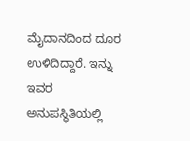ಮೈದಾನದಿಂದ ದೂರ ಉಳಿದಿದ್ದಾರೆ. ಇನ್ನು ಇವರ ಅನುಪಸ್ಥಿತಿಯಲ್ಲಿ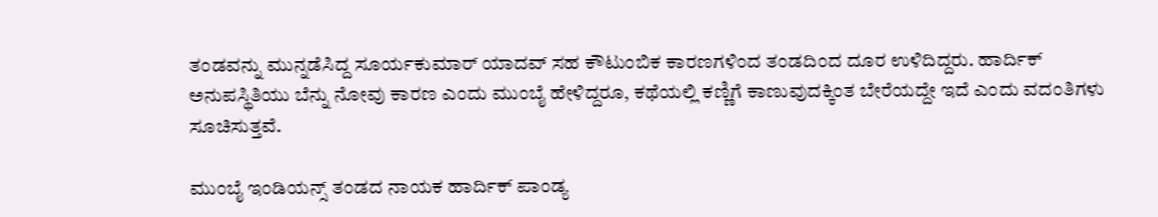ತಂಡವನ್ನು ಮುನ್ನಡೆಸಿದ್ದ ಸೂರ್ಯಕುಮಾರ್ ಯಾದವ್ ಸಹ ಕೌಟುಂಬಿಕ ಕಾರಣಗಳಿಂದ ತಂಡದಿಂದ ದೂರ ಉಳಿದಿದ್ದರು. ಹಾರ್ದಿಕ್ ಅನುಪಸ್ಥಿತಿಯು ಬೆನ್ನು ನೋವು ಕಾರಣ ಎಂದು ಮುಂಬೈ ಹೇಳಿದ್ದರೂ, ಕಥೆಯಲ್ಲಿ ಕಣ್ಣಿಗೆ ಕಾಣುವುದಕ್ಕಿಂತ ಬೇರೆಯದ್ದೇ ಇದೆ ಎಂದು ವದಂತಿಗಳು ಸೂಚಿಸುತ್ತವೆ.

ಮುಂಬೈ ಇಂಡಿಯನ್ಸ್ ತಂಡದ ನಾಯಕ ಹಾರ್ದಿಕ್ ಪಾಂಡ್ಯ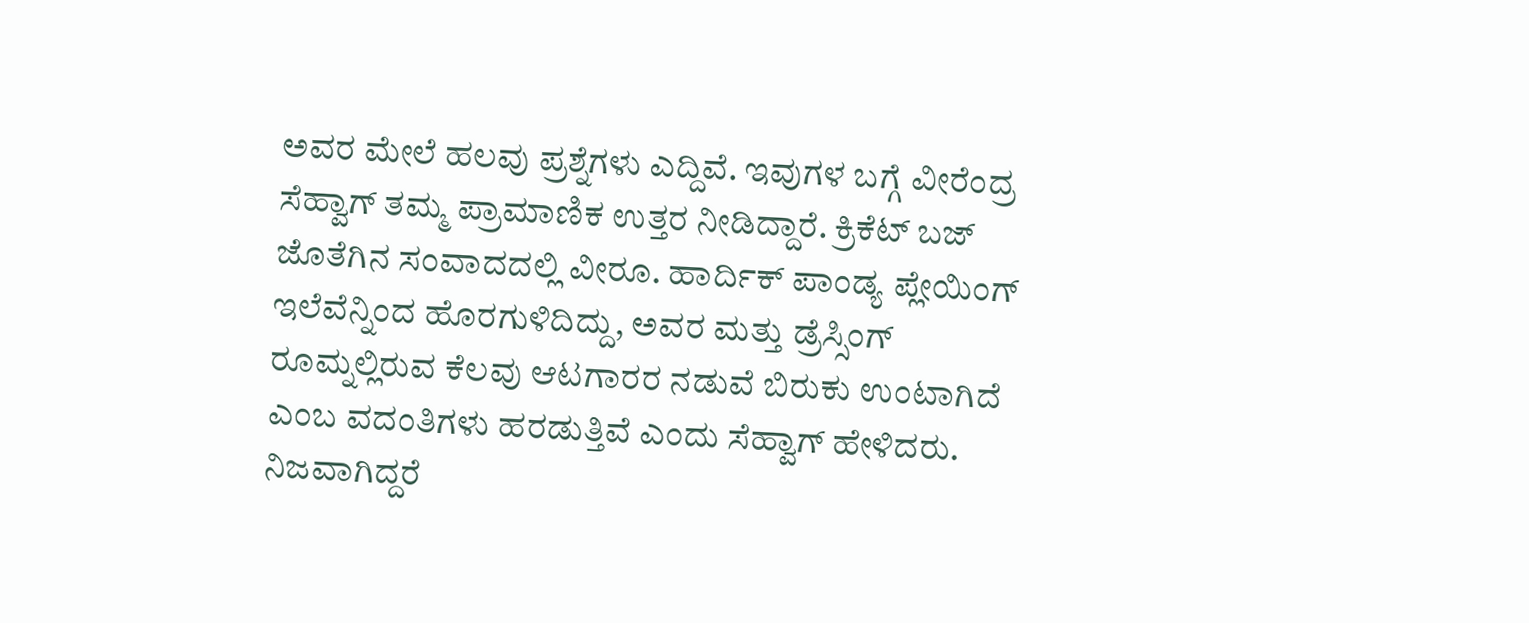ಅವರ ಮೇಲೆ ಹಲವು ಪ್ರಶ್ನೆಗಳು ಎದ್ದಿವೆ. ಇವುಗಳ ಬಗ್ಗೆ ವೀರೆಂದ್ರ ಸೆಹ್ವಾಗ್ ತಮ್ಮ ಪ್ರಾಮಾಣಿಕ ಉತ್ತರ ನೀಡಿದ್ದಾರೆ. ಕ್ರಿಕೆಟ್ ಬಜ್ ಜೊತೆಗಿನ ಸಂವಾದದಲ್ಲಿ ವೀರೂ. ಹಾರ್ದಿಕ್ ಪಾಂಡ್ಯ ಪ್ಲೇಯಿಂಗ್ ಇಲೆವೆನ್ನಿಂದ ಹೊರಗುಳಿದಿದ್ದು, ಅವರ ಮತ್ತು ಡ್ರೆಸ್ಸಿಂಗ್ ರೂಮ್ನಲ್ಲಿರುವ ಕೆಲವು ಆಟಗಾರರ ನಡುವೆ ಬಿರುಕು ಉಂಟಾಗಿದೆ ಎಂಬ ವದಂತಿಗಳು ಹರಡುತ್ತಿವೆ ಎಂದು ಸೆಹ್ವಾಗ್ ಹೇಳಿದರು.
ನಿಜವಾಗಿದ್ದರೆ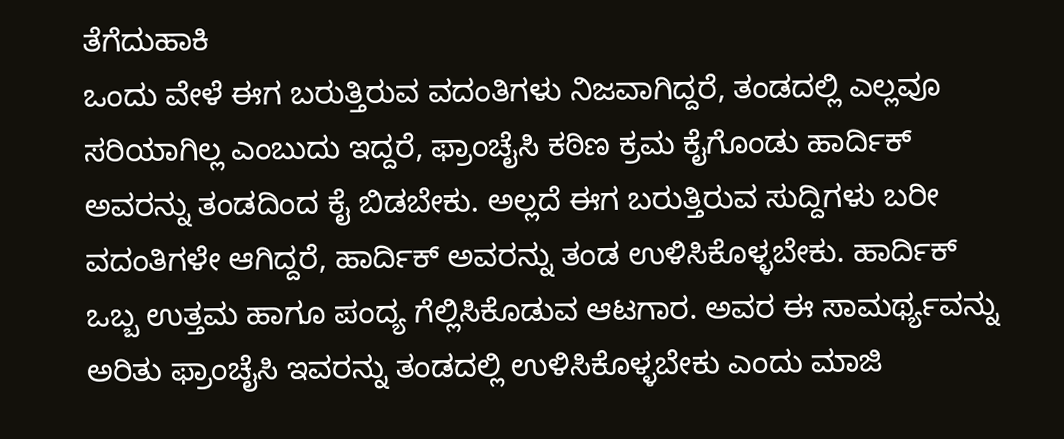ತೆಗೆದುಹಾಕಿ
ಒಂದು ವೇಳೆ ಈಗ ಬರುತ್ತಿರುವ ವದಂತಿಗಳು ನಿಜವಾಗಿದ್ದರೆ, ತಂಡದಲ್ಲಿ ಎಲ್ಲವೂ ಸರಿಯಾಗಿಲ್ಲ ಎಂಬುದು ಇದ್ದರೆ, ಫ್ರಾಂಚೈಸಿ ಕಠಿಣ ಕ್ರಮ ಕೈಗೊಂಡು ಹಾರ್ದಿಕ್ ಅವರನ್ನು ತಂಡದಿಂದ ಕೈ ಬಿಡಬೇಕು. ಅಲ್ಲದೆ ಈಗ ಬರುತ್ತಿರುವ ಸುದ್ದಿಗಳು ಬರೀ ವದಂತಿಗಳೇ ಆಗಿದ್ದರೆ, ಹಾರ್ದಿಕ್ ಅವರನ್ನು ತಂಡ ಉಳಿಸಿಕೊಳ್ಳಬೇಕು. ಹಾರ್ದಿಕ್ ಒಬ್ಬ ಉತ್ತಮ ಹಾಗೂ ಪಂದ್ಯ ಗೆಲ್ಲಿಸಿಕೊಡುವ ಆಟಗಾರ. ಅವರ ಈ ಸಾಮರ್ಥ್ಯವನ್ನು ಅರಿತು ಫ್ರಾಂಚೈಸಿ ಇವರನ್ನು ತಂಡದಲ್ಲಿ ಉಳಿಸಿಕೊಳ್ಳಬೇಕು ಎಂದು ಮಾಜಿ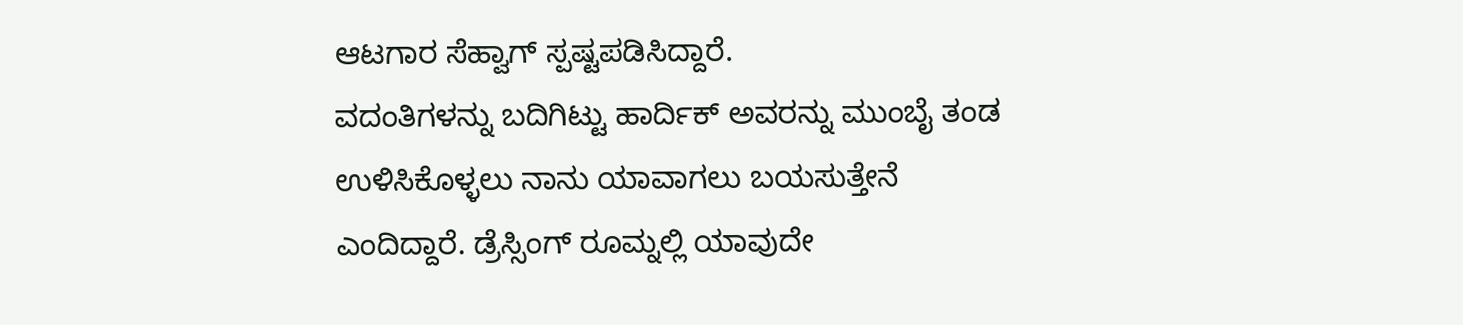ಆಟಗಾರ ಸೆಹ್ವಾಗ್ ಸ್ಪಷ್ಟಪಡಿಸಿದ್ದಾರೆ.
ವದಂತಿಗಳನ್ನು ಬದಿಗಿಟ್ಟು ಹಾರ್ದಿಕ್ ಅವರನ್ನು ಮುಂಬೈ ತಂಡ ಉಳಿಸಿಕೊಳ್ಳಲು ನಾನು ಯಾವಾಗಲು ಬಯಸುತ್ತೇನೆ ಎಂದಿದ್ದಾರೆ. ಡ್ರೆಸ್ಸಿಂಗ್ ರೂಮ್ನಲ್ಲಿ ಯಾವುದೇ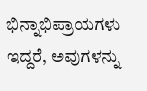ಭಿನ್ನಾಭಿಪ್ರಾಯಗಳು ಇದ್ದರೆ, ಅವುಗಳನ್ನು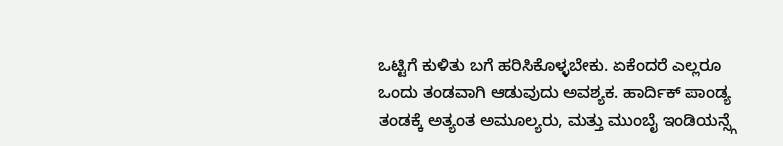ಒಟ್ಟಿಗೆ ಕುಳಿತು ಬಗೆ ಹರಿಸಿಕೊಳ್ಳಬೇಕು. ಏಕೆಂದರೆ ಎಲ್ಲರೂ ಒಂದು ತಂಡವಾಗಿ ಆಡುವುದು ಅವಶ್ಯಕ. ಹಾರ್ದಿಕ್ ಪಾಂಡ್ಯ ತಂಡಕ್ಕೆ ಅತ್ಯಂತ ಅಮೂಲ್ಯರು, ಮತ್ತು ಮುಂಬೈ ಇಂಡಿಯನ್ಸ್ಗೆ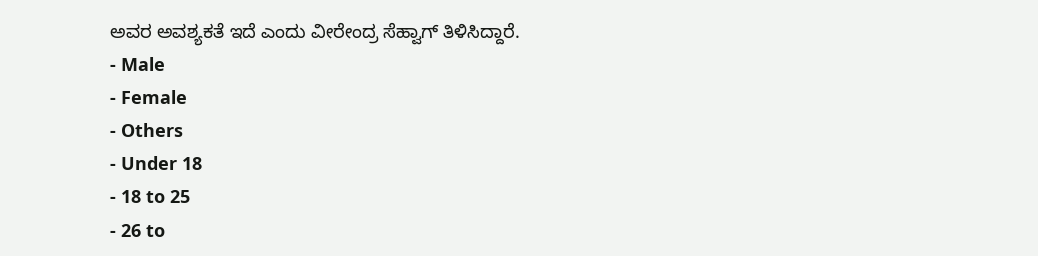ಅವರ ಅವಶ್ಯಕತೆ ಇದೆ ಎಂದು ವೀರೇಂದ್ರ ಸೆಹ್ವಾಗ್ ತಿಳಿಸಿದ್ದಾರೆ.
- Male
- Female
- Others
- Under 18
- 18 to 25
- 26 to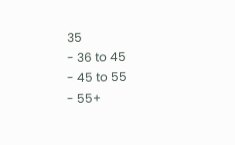35
- 36 to 45
- 45 to 55
- 55+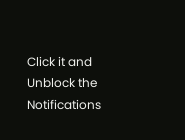Click it and Unblock the Notifications